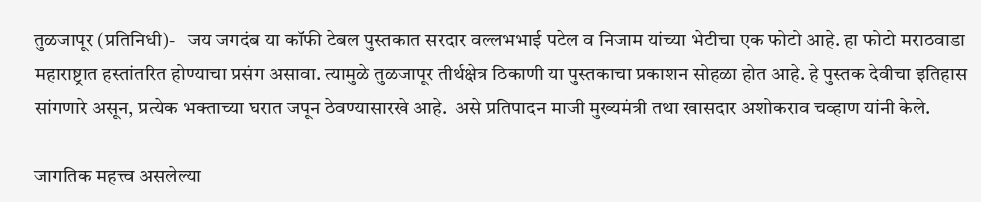तुळजापूर (प्रतिनिधी)-   जय जगदंब या कॉफी टेबल पुस्तकात सरदार वल्लभभाई पटेल व निजाम यांच्या भेटीचा एक फोटो आहे. हा फोटो मराठवाडा महाराष्ट्रात हस्तांतरित होण्याचा प्रसंग असावा. त्यामुळे तुळजापूर तीर्थक्षेत्र ठिकाणी या पुस्तकाचा प्रकाशन सोहळा होत आहे. हे पुस्तक देवीचा इतिहास सांगणारे असून, प्रत्येक भक्ताच्या घरात जपून ठेवण्यासारखे आहे.  असे प्रतिपादन माजी मुख्यमंत्री तथा खासदार अशोकराव चव्हाण यांनी केले.

जागतिक महत्त्व असलेल्या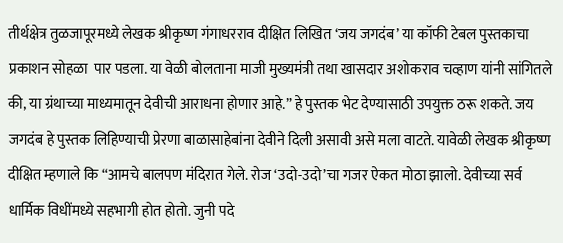तीर्थक्षेत्र तुळजापूरमध्ये लेखक श्रीकृष्ण गंगाधरराव दीक्षित लिखित ‌‘जय जगदंब‌’ या कॉफी टेबल पुस्तकाचा प्रकाशन सोहळा  पार पडला. या वेळी बोलताना माजी मुख्यमंत्री तथा खासदार अशोकराव चव्हाण यांनी सांगितले की, या ग्रंथाच्या माध्यमातून देवीची आराधना होणार आहे.” हे पुस्तक भेट देण्यासाठी उपयुक्त ठरू शकते. जय जगदंब हे पुस्तक लिहिण्याची प्रेरणा बाळासाहेबांना देवीने दिली असावी असे मला वाटते. यावेळी लेखक श्रीकृष्ण दीक्षित म्हणाले कि “आमचे बालपण मंदिरात गेले. रोज ‌‘उदो-उदो‌’चा गजर ऐकत मोठा झालो. देवीच्या सर्व धार्मिक विधींमध्ये सहभागी होत होतो. जुनी पदे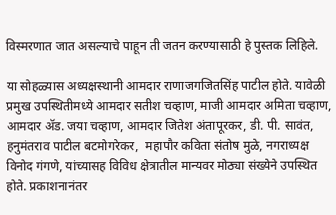विस्मरणात जात असल्याचे पाहून ती जतन करण्यासाठी हे पुस्तक लिहिले.

या सोहळ्यास अध्यक्षस्थानी आमदार राणाजगजितसिंह पाटील होते. यावेळी प्रमुख उपस्थितीमध्ये आमदार सतीश चव्हाण, माजी आमदार अमिता चव्हाण, आमदार ॲड. जया चव्हाण, आमदार जितेश अंतापूरकर, डी. पी. सावंत, हनुमंतराव पाटील बटमोगरेकर,  महापौर कविता संतोष मुळे, नगराध्यक्ष विनोद गंगणे, यांच्यासह विविध क्षेत्रातील मान्यवर मोठ्या संख्येने उपस्थित होते. प्रकाशनानंतर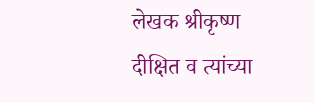लेखक श्रीकृष्ण दीक्षित व त्यांच्या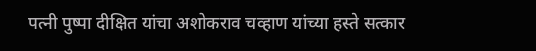पत्नी पुष्पा दीक्षित यांचा अशोकराव चव्हाण यांच्या हस्ते सत्कार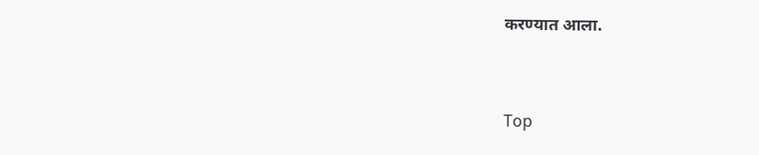करण्यात आला.


Top